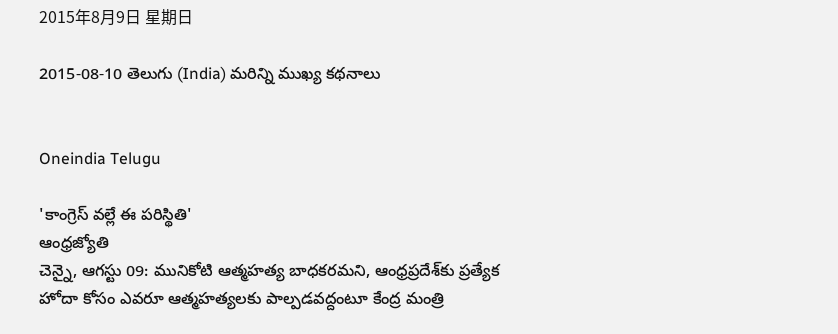2015年8月9日 星期日

2015-08-10 తెలుగు (India) మరిన్ని ముఖ్య కథనాలు


Oneindia Telugu

'కాంగ్రెస్ వల్లే ఈ పరిస్థితి'
ఆంధ్రజ్యోతి
చెన్నై, ఆగస్టు 09: మునికోటి ఆత్మహత్య బాధకరమని, ఆంధ్రప్రదేశ్‌కు ప్రత్యేక హోదా కోసం ఎవరూ ఆత్మహత్యలకు పాల్పడవద్దంటూ కేంద్ర మంత్రి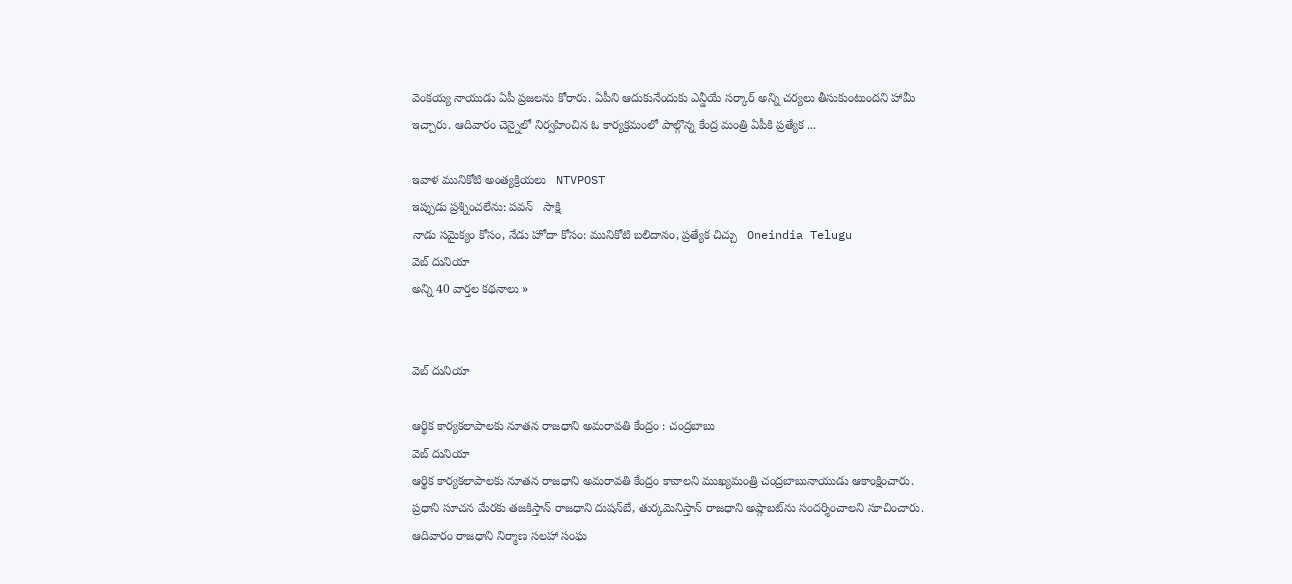వెంకయ్య నాయుడు ఏపీ ప్రజలను కోరారు. ఏపీని ఆదుకునేందుకు ఎన్డీయే సర్కార్ అన్ని చర్యలు తీసుకుంటుందని హామీ ఇచ్చారు. ఆదివారం చెన్నైలో నిర్వహించిన ఓ కార్యక్రమంలో పాల్గొన్న కేంద్ర మంత్రి ఏపీకి ప్రత్యేక ...

ఇవాళ మునికోటి అంత్యక్రియలు   NTVPOST
ఇప్పుడు ప్రశ్నించలేను: పవన్   సాక్షి
నాడు సమైక్యం కోసం, నేడు హోదా కోసం: మునికోటి బలిదానం, ప్రత్యేక చిచ్చు   Oneindia Telugu
వెబ్ దునియా
అన్ని 40 వార్తల కథనాలు »


వెబ్ దునియా

ఆర్థిక కార్యకలాపాలకు నూతన రాజధాని అమరావతి కేంద్రం : చంద్రబాబు
వెబ్ దునియా
ఆర్థిక కార్యకలాపాలకు నూతన రాజధాని అమరావతి కేంద్రం కావాలని ముఖ్యమంత్రి చంద్రబాబునాయుడు ఆకాంక్షించారు. ప్రధాని సూచన మేరకు తజకిస్తాన్‌ రాజధాని దుషన్‌బే, తుర్కమెనిస్తాన్‌ రాజధాని అష్గాబట్‌ను సందర్శించాలని సూచించారు. ఆదివారం రాజధాని నిర్మాణ సలహా సంఘ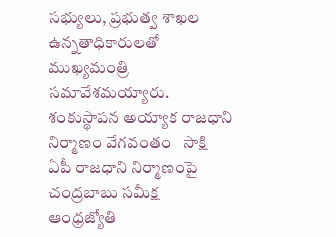సభ్యులు, ప్రభుత్వ శాఖల ఉన్నతాధికారులతో ముఖ్యమంత్రి సమావేశమయ్యారు.
శంకుస్థాపన అయ్యాక రాజధాని నిర్మాణం వేగవంతం   సాక్షి
ఏపీ రాజధాని నిర్మాణంపై చంద్రబాబు సమీక్ష   ఆంధ్రజ్యోతి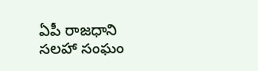ఏపీ రాజధాని సలహా సంఘం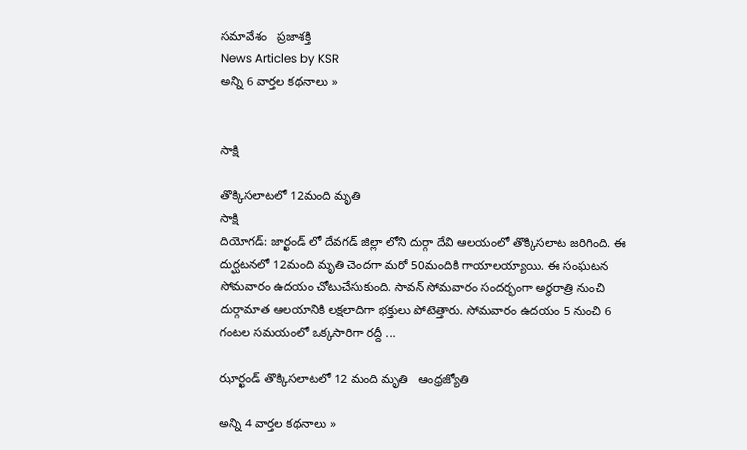సమావేశం   ప్రజాశక్తి
News Articles by KSR
అన్ని 6 వార్తల కథనాలు »


సాక్షి

తొక్కిసలాటలో 12మంది మృతి
సాక్షి
దియోగడ్: జార్ఖండ్ లో దేవగడ్ జిల్లా లోని దుర్గా దేవి ఆలయంలో తొక్కిసలాట జరిగింది. ఈ దుర్ఘటనలో 12మంది మృతి చెందగా మరో 50మందికి గాయాలయ్యాయి. ఈ సంఘటన సోమవారం ఉదయం చోటుచేసుకుంది. సావన్ సోమవారం సందర్భంగా అర్ధరాత్రి నుంచి దుర్గామాత ఆలయానికి లక్షలాదిగా భక్తులు పోటెత్తారు. సోమవారం ఉదయం 5 నుంచి 6 గంటల సమయంలో ఒక్కసారిగా రద్దీ ...

ఝార్ఖండ్‌ తొక్కిసలాటలో 12 మంది మృతి   ఆంధ్రజ్యోతి

అన్ని 4 వార్తల కథనాలు »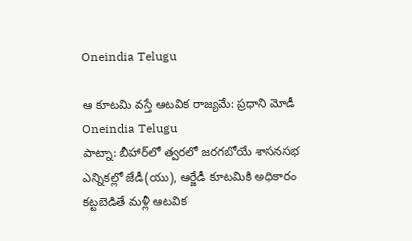Oneindia Telugu

ఆ కూటమి వస్తే ఆటవిక రాజ్యమే: ప్రధాని మోడీ
Oneindia Telugu
పాట్నా: బీహార్‌లో త్వరలో జరగబోయే శాసనసభ ఎన్నికల్లో జేడీ(యు), ఆర్జేడీ కూటమికి అధికారం కట్టబెడితే మళ్లీ ఆటవిక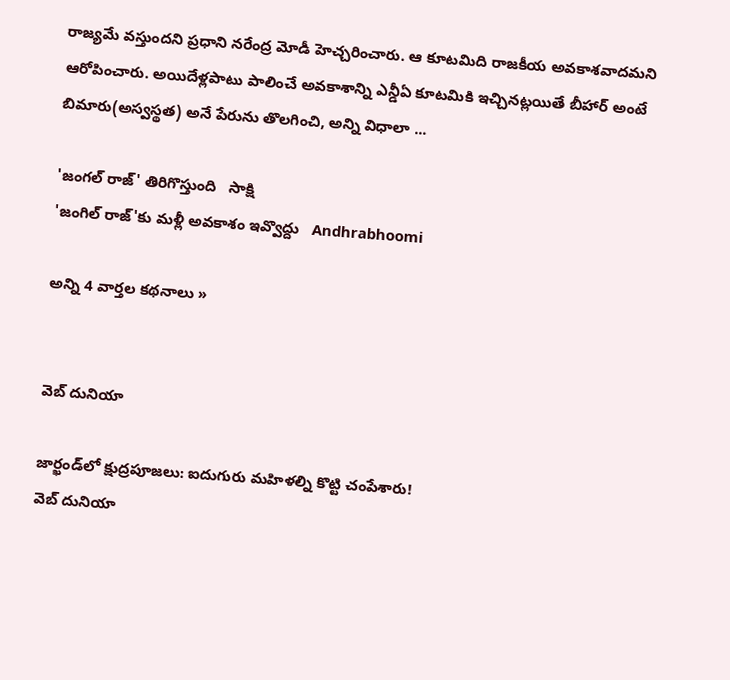రాజ్యమే వస్తుందని ప్రధాని నరేంద్ర మోడీ హెచ్చరించారు. ఆ కూటమిది రాజకీయ అవకాశవాదమని ఆరోపించారు. అయిదేళ్లపాటు పాలించే అవకాశాన్ని ఎన్డీఏ కూటమికి ఇచ్చినట్లయితే బీహార్‌ అంటే బిమారు(అస్వస్థత) అనే పేరును తొలగించి, అన్ని విధాలా ...

'జంగల్ రాజ్' తిరిగొస్తుంది   సాక్షి
'జంగిల్ రాజ్'కు మళ్లీ అవకాశం ఇవ్వొద్దు   Andhrabhoomi

అన్ని 4 వార్తల కథనాలు »


వెబ్ దునియా

జార్ఖండ్‌లో క్షుద్రపూజలు: ఐదుగురు మహిళల్ని కొట్టి చంపేశారు!
వెబ్ దునియా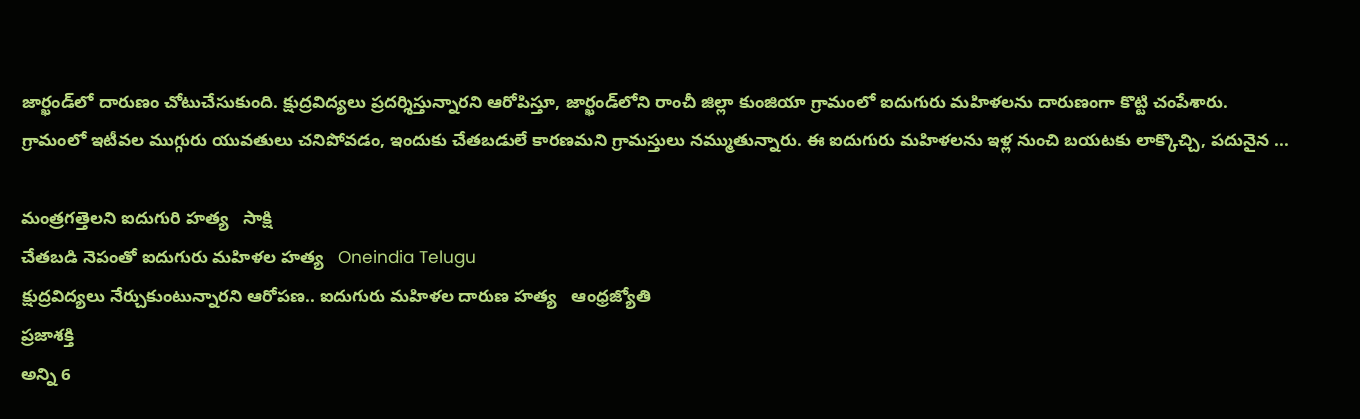జార్ఖండ్‌లో దారుణం చోటుచేసుకుంది. క్షుద్రవిద్యలు ప్రదర్శిస్తున్నారని ఆరోపిస్తూ, జార్ఖండ్‌లోని రాంచీ జిల్లా కుంజియా గ్రామంలో ఐదుగురు మహిళలను దారుణంగా కొట్టి చంపేశారు. గ్రామంలో ఇటీవల ముగ్గురు యువతులు చనిపోవడం, ఇందుకు చేతబడులే కారణమని గ్రామస్తులు నమ్ముతున్నారు. ఈ ఐదుగురు మహిళలను ఇళ్ల నుంచి బయటకు లాక్కొచ్చి, పదునైన ...

మంత్రగత్తెలని ఐదుగురి హత్య   సాక్షి
చేతబడి నెపంతో ఐదుగురు మహిళల హత్య   Oneindia Telugu
క్షుద్రవిద్యలు నేర్చుకుంటున్నారని ఆరోపణ.. ఐదుగురు మహిళల దారుణ హత్య   ఆంధ్రజ్యోతి
ప్రజాశక్తి
అన్ని 6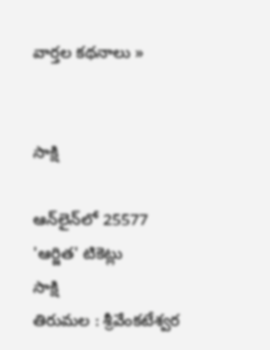వార్తల కథనాలు »


సాక్షి

ఆన్‌లైన్‌లో 25577 'ఆర్జిత' టికెట్లు
సాక్షి
తిరుమల : శ్రీవేంకటేశ్వర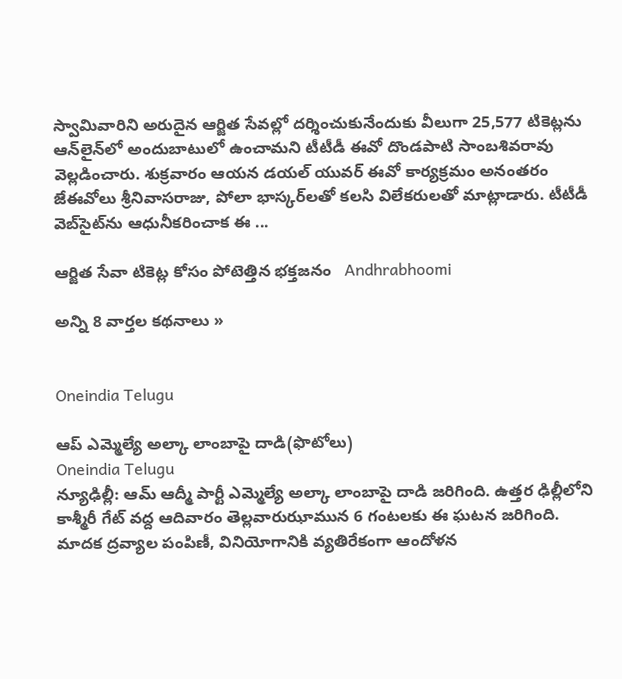స్వామివారిని అరుదైన ఆర్జిత సేవల్లో దర్శించుకునేందుకు వీలుగా 25,577 టికెట్లను ఆన్‌లైన్‌లో అందుబాటులో ఉంచామని టీటీడీ ఈవో దొండపాటి సాంబశివరావు వెల్లడించారు. శుక్రవారం ఆయన డయల్ యువర్ ఈవో కార్యక్రమం అనంతరం జేఈవోలు శ్రీనివాసరాజు, పోలా భాస్కర్‌లతో కలసి విలేకరులతో మాట్లాడారు. టీటీడీ వెబ్‌సైట్‌ను ఆధునీకరించాక ఈ ...

ఆర్జిత సేవా టికెట్ల కోసం పోటెత్తిన భక్తజనం   Andhrabhoomi

అన్ని 8 వార్తల కథనాలు »


Oneindia Telugu

ఆప్ ఎమ్మెల్యే అల్కా లాంబాపై దాడి(ఫొటోలు)
Oneindia Telugu
న్యూఢిల్లీ: ఆమ్ ఆద్మీ పార్టీ ఎమ్మెల్యే అల్కా లాంబాపై దాడి జరిగింది. ఉత్తర ఢిల్లీలోని కాశ్మీరీ గేట్ వద్ద ఆదివారం తెల్లవారుఝామున 6 గంటలకు ఈ ఘటన జరిగింది. మాదక ద్రవ్యాల పంపిణీ, వినియోగానికి వ్యతిరేకంగా ఆందోళన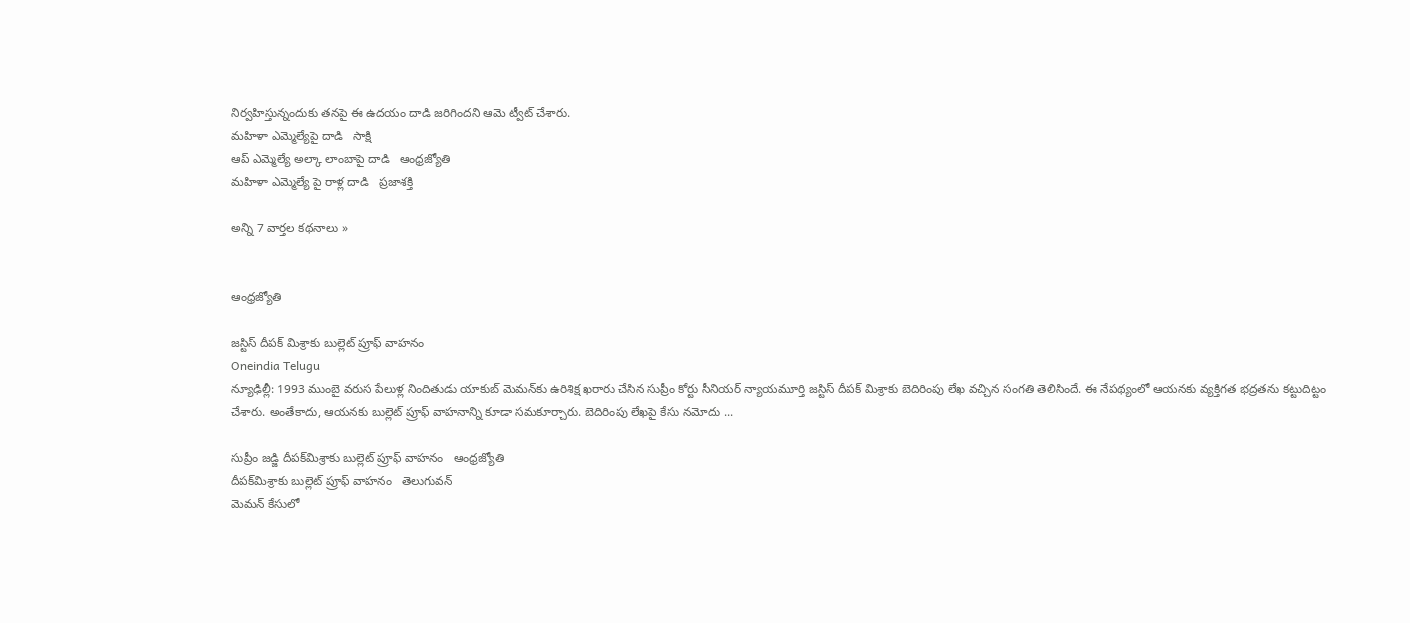నిర్వహిస్తున్నందుకు తనపై ఈ ఉదయం దాడి జరిగిందని ఆమె ట్వీట్ చేశారు.
మహిళా ఎమ్మెల్యేపై దాడి   సాక్షి
ఆప్ ఎమ్మెల్యే అల్కా లాంబాపై దాడి   ఆంధ్రజ్యోతి
మహిళా ఎమ్మెల్యే పై రాళ్ల దాడి   ప్రజాశక్తి

అన్ని 7 వార్తల కథనాలు »


ఆంధ్రజ్యోతి

జస్టిస్ దీపక్ మిశ్రాకు బుల్లెట్ ప్రూఫ్ వాహనం
Oneindia Telugu
న్యూఢిల్లీ: 1993 ముంబై వరుస పేలుళ్ల నిందితుడు యాకుబ్ మెమన్‌కు ఉరిశిక్ష ఖరారు చేసిన సుప్రీం కోర్టు సీనియర్ న్యాయమూర్తి జస్టిస్ దీపక్ మిశ్రాకు బెదిరింపు లేఖ వచ్చిన సంగతి తెలిసిందే. ఈ నేపథ్యంలో ఆయనకు వ్యక్తిగత భద్రతను కట్టుదిట్టం చేశారు. అంతేకాదు, ఆయనకు బుల్లెట్ ప్రూఫ్ వాహనాన్ని కూడా సమకూర్చారు. బెదిరింపు లేఖపై కేసు నమోదు ...

సుప్రీం జడ్జి దీపక్‌మిశ్రాకు బుల్లెట్‌ ప్రూఫ్‌ వాహనం   ఆంధ్రజ్యోతి
దీపక్‌మిశ్రాకు బుల్లెట్‌ ప్రూఫ్‌ వాహనం   తెలుగువన్
మెమన్ కేసులో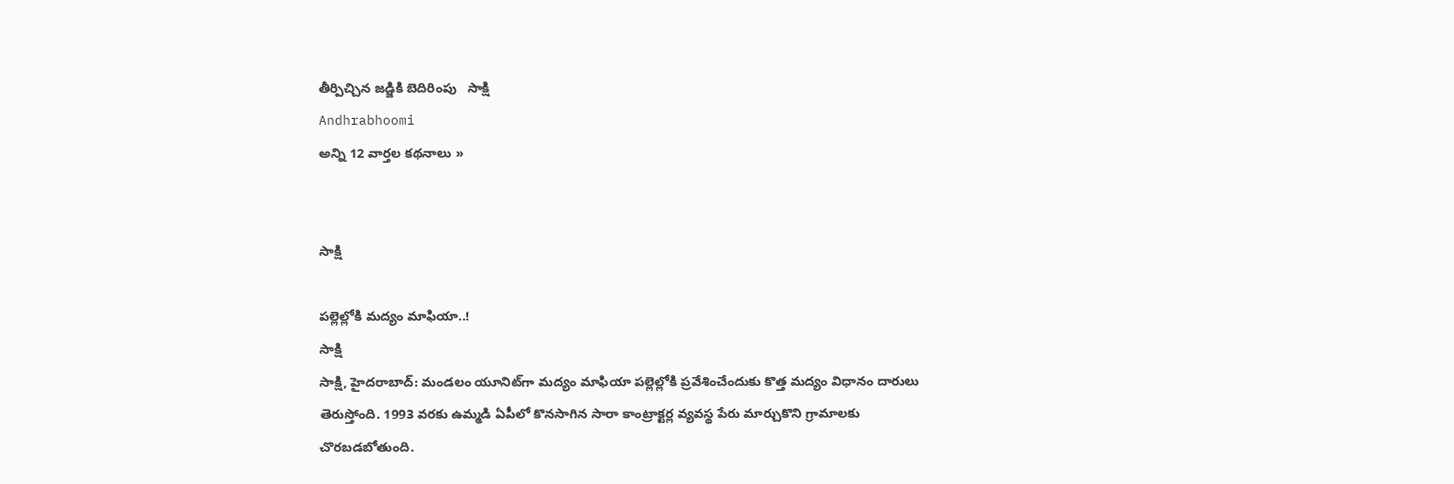తీర్పిచ్చిన జడ్జికి బెదిరింపు   సాక్షి
Andhrabhoomi
అన్ని 12 వార్తల కథనాలు »


సాక్షి

పల్లెల్లోకి మద్యం మాఫియా..!
సాక్షి
సాక్షి, హైదరాబాద్: మండలం యూనిట్‌గా మద్యం మాఫియా పల్లెల్లోకి ప్రవేశించేందుకు కొత్త మద్యం విధానం దారులు తెరుస్తోంది. 1993 వరకు ఉమ్మడి ఏపీలో కొనసాగిన సారా కాంట్రాక్టర్ల వ్యవస్థ పేరు మార్చుకొని గ్రామాలకు చొరబడబోతుంది.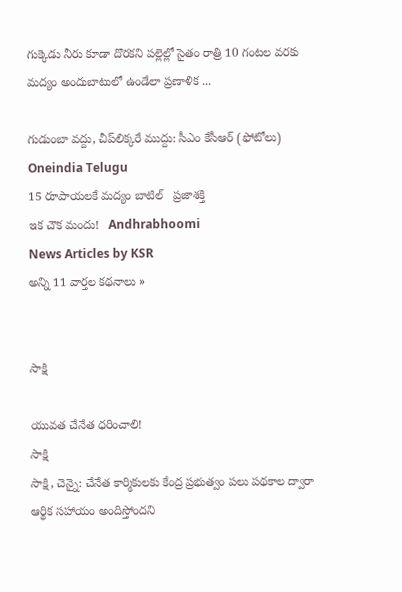గుక్కెడు నీరు కూడా దొరకని పల్లెల్లో సైతం రాత్రి 10 గంటల వరకు మద్యం అందుబాటులో ఉండేలా ప్రణాళిక ...

గుడుంబా వద్దు, చీప్‌లిక్కరే ముద్దు: సీఎం కేసీఆర్ (ఫోటోలు)   Oneindia Telugu
15 రూపాయలకే మద్యం బాటిల్   ప్రజాశక్తి
ఇక చౌక మందు!   Andhrabhoomi
News Articles by KSR
అన్ని 11 వార్తల కథనాలు »


సాక్షి

యువత చేనేత ధరించాలి!
సాక్షి
సాక్షి, చెన్నై: చేనేత కార్మికులకు కేంద్ర ప్రభుత్వం పలు పథకాల ద్వారా ఆర్థిక సహాయం అందిస్తోందని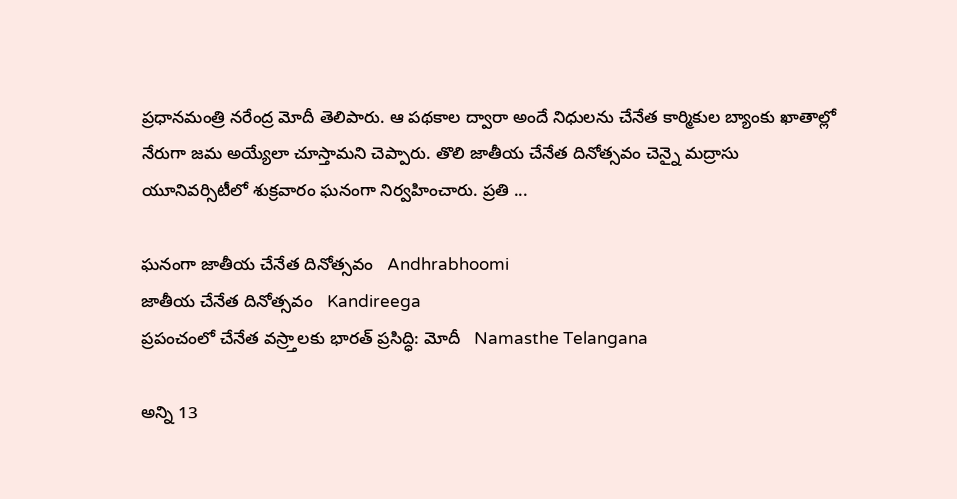ప్రధానమంత్రి నరేంద్ర మోదీ తెలిపారు. ఆ పథకాల ద్వారా అందే నిధులను చేనేత కార్మికుల బ్యాంకు ఖాతాల్లో నేరుగా జమ అయ్యేలా చూస్తామని చెప్పారు. తొలి జాతీయ చేనేత దినోత్సవం చెన్నై మద్రాసు యూనివర్సిటీలో శుక్రవారం ఘనంగా నిర్వహించారు. ప్రతి ...

ఘనంగా జాతీయ చేనేత దినోత్సవం   Andhrabhoomi
జాతీయ చేనేత దినోత్సవం   Kandireega
ప్రపంచంలో చేనేత వస్ర్తాలకు భారత్ ప్రసిద్ధి: మోదీ   Namasthe Telangana

అన్ని 13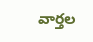వార్తల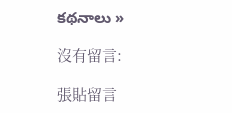కథనాలు »

沒有留言:

張貼留言